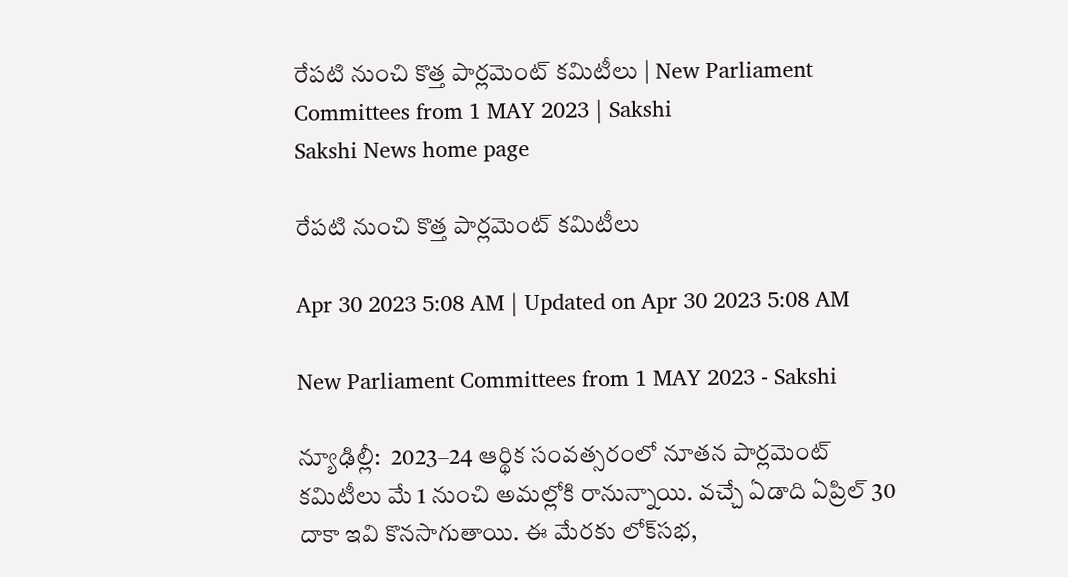రేపటి నుంచి కొత్త పార్లమెంట్‌ కమిటీలు | New Parliament Committees from 1 MAY 2023 | Sakshi
Sakshi News home page

రేపటి నుంచి కొత్త పార్లమెంట్‌ కమిటీలు

Apr 30 2023 5:08 AM | Updated on Apr 30 2023 5:08 AM

New Parliament Committees from 1 MAY 2023 - Sakshi

న్యూఢిల్లీ:  2023–24 ఆర్థిక సంవత్సరంలో నూతన పార్లమెంట్‌ కమిటీలు మే 1 నుంచి అమల్లోకి రానున్నాయి. వచ్చే ఏడాది ఏప్రిల్‌ 30 దాకా ఇవి కొనసాగుతాయి. ఈ మేరకు లోక్‌సభ,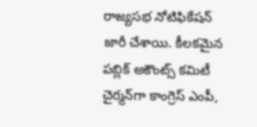రాజ్యసభ నోటిఫికేషన్‌ జారీ చేశాయి. కీలకమైన పబ్లిక్‌ అకౌంట్స్‌ కమిటీ చైర్మన్‌గా కాంగ్రెస్‌ ఎంపీ,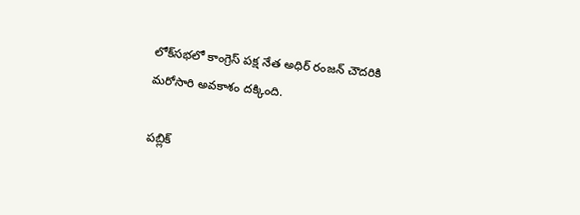లోక్‌సభలో కాంగ్రెస్‌ పక్ష నేత అధిర్‌ రంజన్‌ చౌదరికి మరోసారి అవకాశం దక్కింది.

పబ్లిక్‌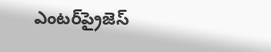ఎంటర్‌ప్రైజెస్‌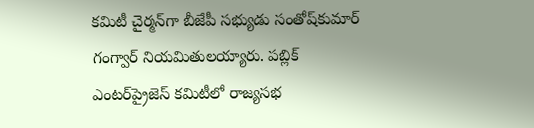కమిటీ చైర్మన్‌గా బీజేపీ సభ్యుడు సంతోష్‌కుమార్‌ గంగ్వార్‌ నియమితులయ్యారు. పబ్లిక్‌ ఎంటర్‌ప్రైజెస్‌ కమిటీలో రాజ్యసభ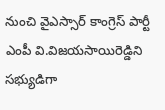నుంచి వైఎస్సార్‌ కాంగ్రెస్‌ పార్టీ ఎంపీ వి.విజయసాయిరెడ్డిని సభ్యుడిగా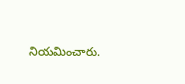నియమించారు.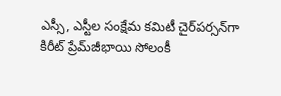ఎస్సీ, ఎస్టీల సంక్షేమ కమిటీ చైర్‌పర్సన్‌గా కిరీట్‌ ప్రేమ్‌జీభాయి సోలంకీ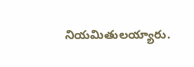నియమితులయ్యారు.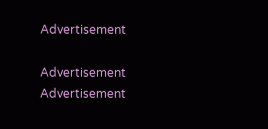Advertisement

Advertisement
Advertisement